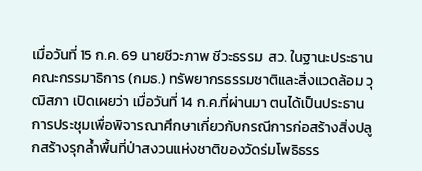เมื่อวันที่ 15 ก.ค. 69 นายชีวะภาพ ชีวะธรรม  สว. ในฐานะประธานคณะกรรมาธิการ (กมธ.) ทรัพยากรธรรมชาติและสิ่งแวดล้อม วุฒิสภา เปิดเผยว่า เมื่อวันที่ 14 ก.ค.ที่ผ่านมา ตนได้เป็นประธานการประชุมเพื่อพิจารณาศึกษาเกี่ยวกับกรณีการก่อสร้างสิ่งปลูกสร้างรุกล้ำพื้นที่ป่าสงวนแห่งชาติของวัดร่มโพธิธรร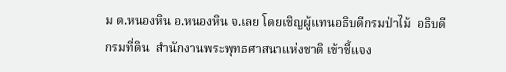ม ต.หนองหิน อ.หนองหิน จ.เลย โดยเชิญผู้แทนอธิบดีกรมป่าไม้  อธิบดีกรมที่ดิน  สำนักงานพระพุทธศาสนาแห่งชาติ เข้าชี้แจง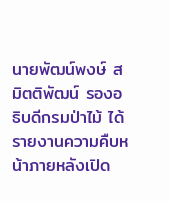นายพัฒน์พงษ์ สมิตติพัฒน์ รองอธิบดีกรมป่าไม้ ได้รายงานความคืบหน้าภายหลังเปิด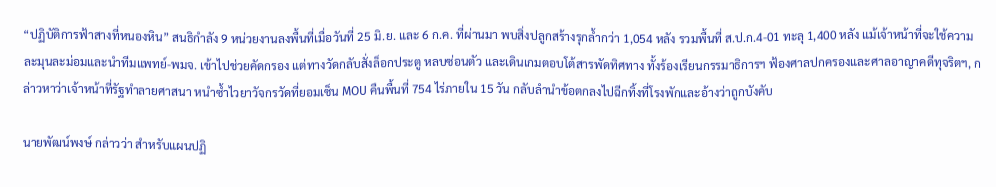“ปฏิบัติการฟ้าสางที่หนองหิน” สนธิกำลัง 9 หน่วยงานลงพื้นที่เมื่อวันที่ 25 มิ.ย. และ 6 ก.ค. ที่ผ่านมา พบสิ่งปลูกสร้างรุกล้ำกว่า 1,054 หลัง รวมพื้นที่ ส.ป.ก.4-01 ทะลุ 1,400 หลัง แม้เจ้าหน้าที่จะใช้ความละมุนละม่อมและนำทีมแพทย์-พมจ. เข้าไปช่วยคัดกรอง แต่ทางวัดกลับสั่งล็อกประตู หลบซ่อนตัว และเดินเกมตอบโต้สารพัดทิศทาง ทั้งร้องเรียนกรรมาธิการฯ ฟ้องศาลปกครองและศาลอาญาคดีทุจริตฯ, กล่าวหาว่าเจ้าหน้าที่รัฐทำลายศาสนา หนำซ้ำไวยาวัจกรวัดที่ยอมเซ็น MOU คืนพื้นที่ 754 ไร่ภายใน 15 วัน กลับลำนำข้อตกลงไปฉีกทิ้งที่โรงพักและอ้างว่าถูกบังคับ

นายพัฒน์พงษ์ กล่าวว่า สำหรับแผนปฏิ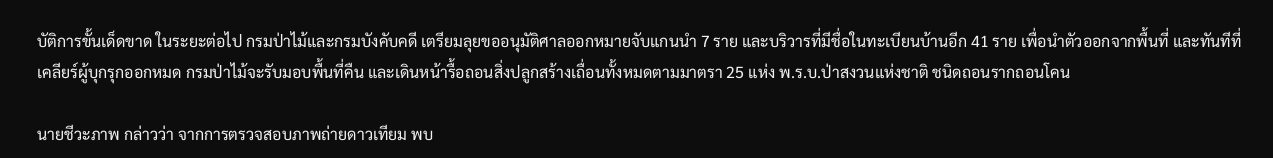บัติการขั้นเด็ดขาด ในระยะต่อไป กรมป่าไม้และกรมบังคับคดี เตรียมลุยขออนุมัติศาลออกหมายจับแกนนำ 7 ราย และบริวารที่มีชื่อในทะเบียนบ้านอีก 41 ราย เพื่อนำตัวออกจากพื้นที่ และทันทีที่เคลียร์ผู้บุกรุกออกหมด กรมป่าไม้จะรับมอบพื้นที่คืน และเดินหน้ารื้อถอนสิ่งปลูกสร้างเถื่อนทั้งหมดตามมาตรา 25 แห่ง พ.ร.บ.ป่าสงวนแห่งชาติ ชนิดถอนรากถอนโคน

นายชีวะภาพ กล่าวว่า จากการตรวจสอบภาพถ่ายดาวเทียม พบ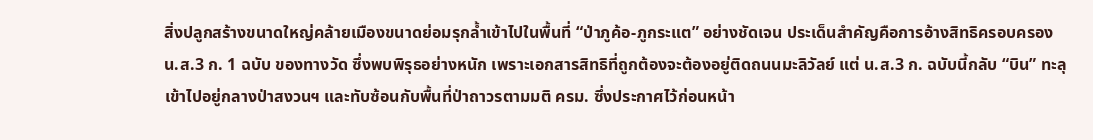สิ่งปลูกสร้างขนาดใหญ่คล้ายเมืองขนาดย่อมรุกล้ำเข้าไปในพื้นที่ “ป่าภูค้อ-ภูกระแต” อย่างชัดเจน ประเด็นสำคัญคือการอ้างสิทธิครอบครอง น.ส.3 ก. 1 ฉบับ ของทางวัด ซึ่งพบพิรุธอย่างหนัก เพราะเอกสารสิทธิที่ถูกต้องจะต้องอยู่ติดถนนมะลิวัลย์ แต่ น.ส.3 ก. ฉบับนี้กลับ “บิน” ทะลุเข้าไปอยู่กลางป่าสงวนฯ และทับซ้อนกับพื้นที่ป่าถาวรตามมติ ครม. ซึ่งประกาศไว้ก่อนหน้า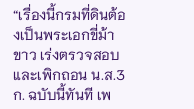“เรื่องนี้กรมที่ดินต้องเป็นพระเอกขี่ม้าขาว เร่งตรวจสอบและเพิกถอน น.ส.3 ก. ฉบับนี้ทันที เพ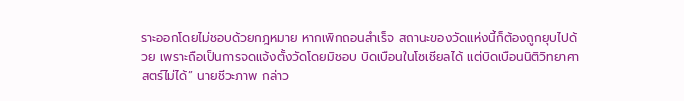ราะออกโดยไม่ชอบด้วยกฎหมาย หากเพิกถอนสำเร็จ สถานะของวัดแห่งนี้ก็ต้องถูกยุบไปด้วย เพราะถือเป็นการจดแจ้งตั้งวัดโดยมิชอบ บิดเบือนในโซเชียลได้ แต่บิดเบือนนิติวิทยาศาสตร์ไม่ได้” นายชีวะภาพ กล่าว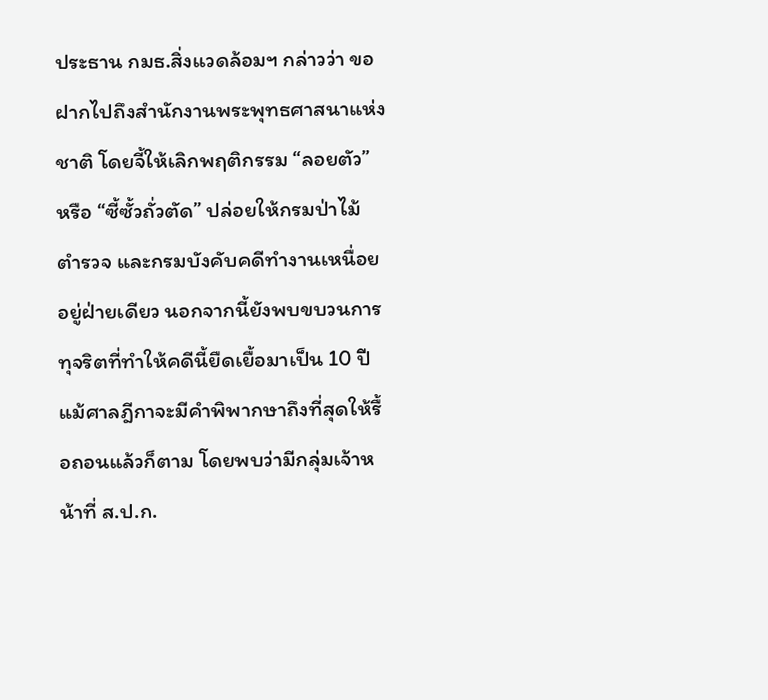ประธาน กมธ.สิ่งแวดล้อมฯ กล่าวว่า ขอฝากไปถึงสำนักงานพระพุทธศาสนาแห่งชาติ โดยจี้ให้เลิกพฤติกรรม “ลอยตัว” หรือ “ซี้ซั้วถั่วตัด” ปล่อยให้กรมป่าไม้ ตำรวจ และกรมบังคับคดีทำงานเหนื่อยอยู่ฝ่ายเดียว นอกจากนี้ยังพบขบวนการทุจริตที่ทำให้คดีนี้ยืดเยื้อมาเป็น 10 ปี แม้ศาลฎีกาจะมีคำพิพากษาถึงที่สุดให้รื้อถอนแล้วก็ตาม โดยพบว่ามีกลุ่มเจ้าหน้าที่ ส.ป.ก.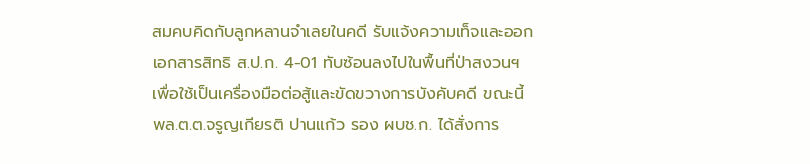สมคบคิดกับลูกหลานจำเลยในคดี รับแจ้งความเท็จและออกเอกสารสิทธิ ส.ป.ก. 4-01 ทับซ้อนลงไปในพื้นที่ป่าสงวนฯ เพื่อใช้เป็นเครื่องมือต่อสู้และขัดขวางการบังคับคดี ขณะนี้ พล.ต.ต.จรูญเกียรติ ปานแก้ว รอง ผบช.ก. ได้สั่งการ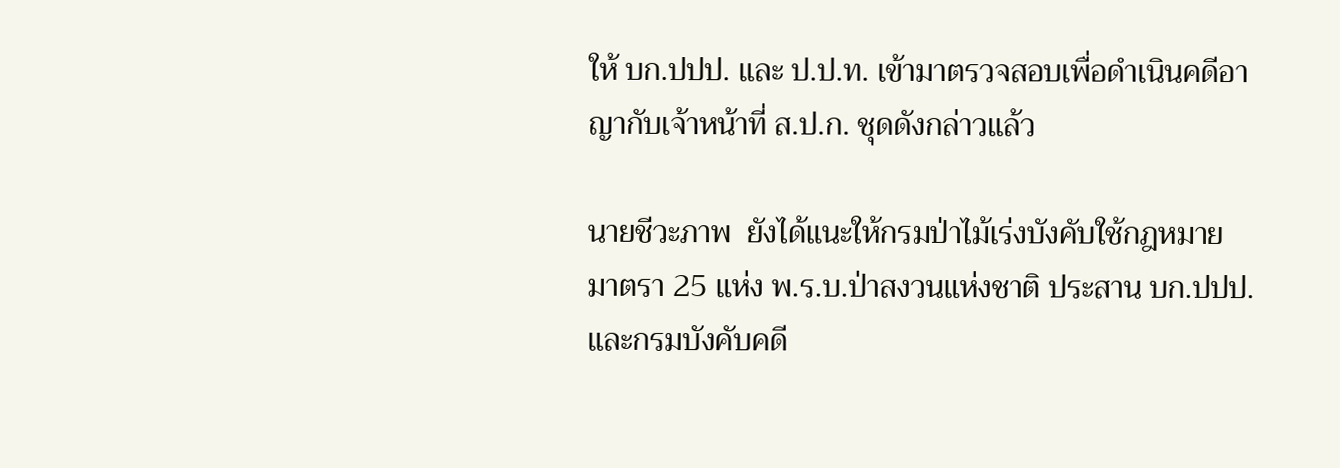ให้ บก.ปปป. และ ป.ป.ท. เข้ามาตรวจสอบเพื่อดำเนินคดีอาญากับเจ้าหน้าที่ ส.ป.ก. ชุดดังกล่าวแล้ว

นายชีวะภาพ  ยังได้แนะให้กรมป่าไม้เร่งบังคับใช้กฎหมาย มาตรา 25 แห่ง พ.ร.บ.ป่าสงวนแห่งชาติ ประสาน บก.ปปป. และกรมบังคับคดี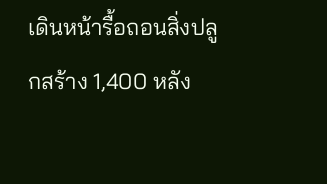เดินหน้ารื้อถอนสิ่งปลูกสร้าง 1,400 หลัง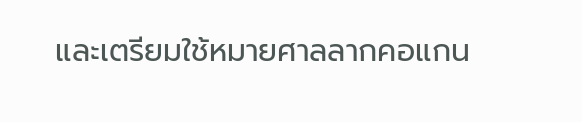และเตรียมใช้หมายศาลลากคอแกน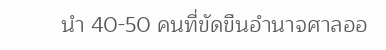นำ 40-50 คนที่ขัดขืนอำนาจศาลออ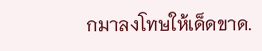กมาลงโทษให้เด็ดขาด.